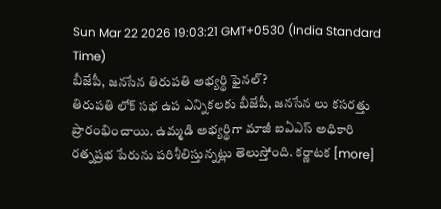Sun Mar 22 2026 19:03:21 GMT+0530 (India Standard Time)
బీజేపీ, జనసేన తిరుపతి అభ్యర్థి ఫైనల్?
తిరుపతి లోక్ సభ ఉప ఎన్నికలకు బీజేపీ, జనసేన లు కసరత్తు ప్రారంభించాయి. ఉమ్మడి అభ్యర్థిగా మాజీ ఐఏఎస్ అధికారి రత్నప్రభ పేరును పరిశీలిస్తున్నట్లు తెలుస్తోంది. కర్ణాటక [more]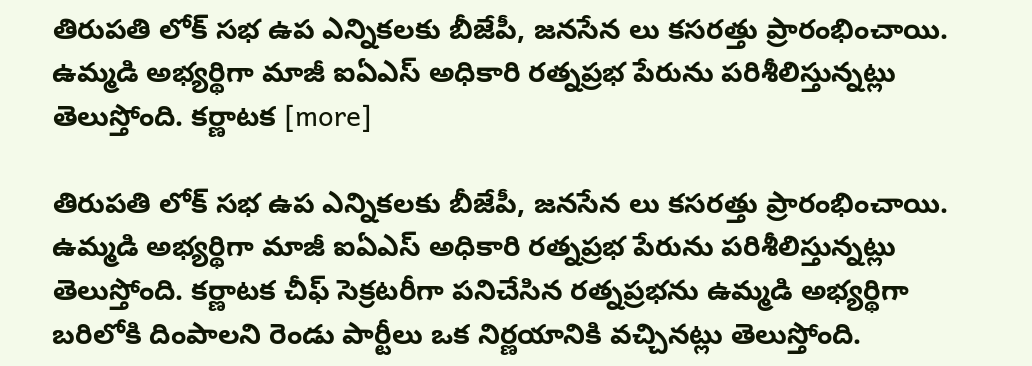తిరుపతి లోక్ సభ ఉప ఎన్నికలకు బీజేపీ, జనసేన లు కసరత్తు ప్రారంభించాయి. ఉమ్మడి అభ్యర్థిగా మాజీ ఐఏఎస్ అధికారి రత్నప్రభ పేరును పరిశీలిస్తున్నట్లు తెలుస్తోంది. కర్ణాటక [more]

తిరుపతి లోక్ సభ ఉప ఎన్నికలకు బీజేపీ, జనసేన లు కసరత్తు ప్రారంభించాయి. ఉమ్మడి అభ్యర్థిగా మాజీ ఐఏఎస్ అధికారి రత్నప్రభ పేరును పరిశీలిస్తున్నట్లు తెలుస్తోంది. కర్ణాటక చీఫ్ సెక్రటరీగా పనిచేసిన రత్నప్రభను ఉమ్మడి అభ్యర్థిగా బరిలోకి దింపాలని రెండు పార్టీలు ఒక నిర్ణయానికి వచ్చినట్లు తెలుస్తోంది.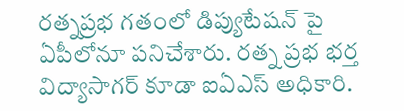రత్నప్రభ గతంలో డిప్యుటేషన్ పై ఏపీలోనూ పనిచేశారు. రత్న ప్రభ భర్త విద్యాసాగర్ కూడా ఐఏఎస్ అధికారి.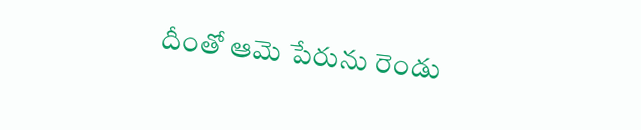దీంతో ఆమె పేరును రెండు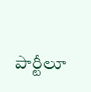పార్టీలూ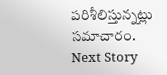పరిశీలిస్తున్నట్లు సమాచారం.
Next Story